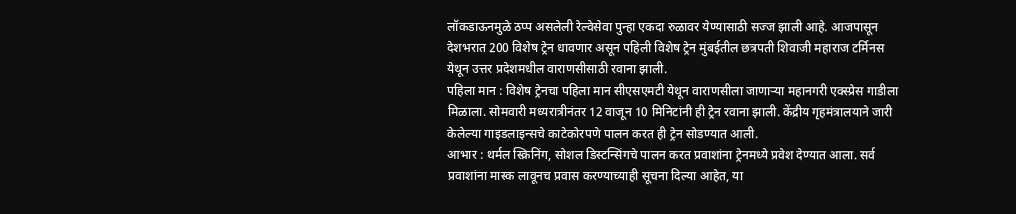लॉकडाऊनमुळे ठप्प असलेली रेल्वेसेवा पुन्हा एकदा रुळावर येण्यासाठी सज्ज झाली आहे. आजपासून देशभरात 200 विशेष ट्रेन धावणार असून पहिली विशेष ट्रेन मुंबईतील छत्रपती शिवाजी महाराज टर्मिनस येथून उत्तर प्रदेशमधील वाराणसीसाठी रवाना झाली.
पहिला मान : विशेष ट्रेनचा पहिला मान सीएसएमटी येथून वाराणसीला जाणाऱ्या महानगरी एक्स्प्रेस गाडीला मिळाला. सोमवारी मध्यरात्रीनंतर 12 वाजून 10 मिनिटांनी ही ट्रेन रवाना झाली. केंद्रीय गृहमंत्रालयाने जारी केलेल्या गाइडलाइन्सचे काटेकोरपणे पालन करत ही ट्रेन सोडण्यात आली.
आभार : थर्मल स्क्रिनिंग, सोशल डिस्टन्सिंगचे पालन करत प्रवाशांना ट्रेनमध्ये प्रवेश देण्यात आला. सर्व प्रवाशांना मास्क लावूनच प्रवास करण्याच्याही सूचना दिल्या आहेत, या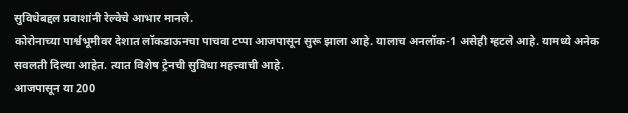सुविधेबद्दल प्रवाशांनी रेल्वेचे आभार मानले.
कोरोनाच्या पार्श्वभूमीवर देशात लॉकडाऊनचा पाचवा टप्पा आजपासून सुरू झाला आहे. यालाच अनलॉक-1 असेही म्हटले आहे. यामध्ये अनेक सवलती दिल्या आहेत. त्यात विशेष ट्रेनची सुविधा महत्त्वाची आहे.
आजपासून या 200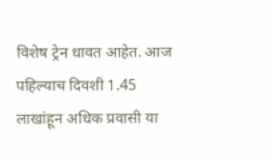विशेष ट्रेन धावत आहेत. आज पहिल्याच दिवशी 1.45 लाखांहून अधिक प्रवासी या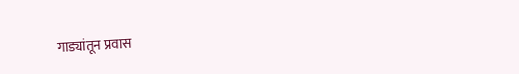गाड्यांतून प्रवास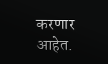करणार आहेत.